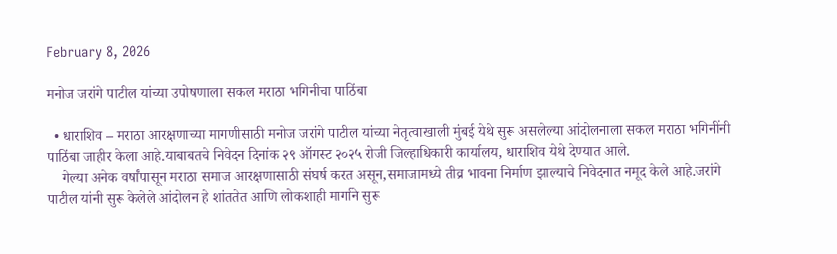February 8, 2026

मनोज जरांगे पाटील यांच्या उपोषणाला सकल मराठा भगिनीचा पाठिंबा

  • धाराशिव – मराठा आरक्षणाच्या मागणीसाठी मनोज जरांगे पाटील यांच्या नेतृत्वाखाली मुंबई येथे सुरू असलेल्या आंदोलनाला सकल मराठा भगिनींनी पाठिंबा जाहीर केला आहे.याबाबतचे निवेदन दिनांक २९ ऑगस्ट २०२५ रोजी जिल्हाधिकारी कार्यालय, धाराशिव येथे देण्यात आले.
    गेल्या अनेक वर्षांपासून मराठा समाज आरक्षणासाठी संघर्ष करत असून,समाजामध्ये तीव्र भावना निर्माण झाल्याचे निवेदनात नमूद केले आहे.जरांगे पाटील यांनी सुरू केलेले आंदोलन हे शांततेत आणि लोकशाही मार्गाने सुरू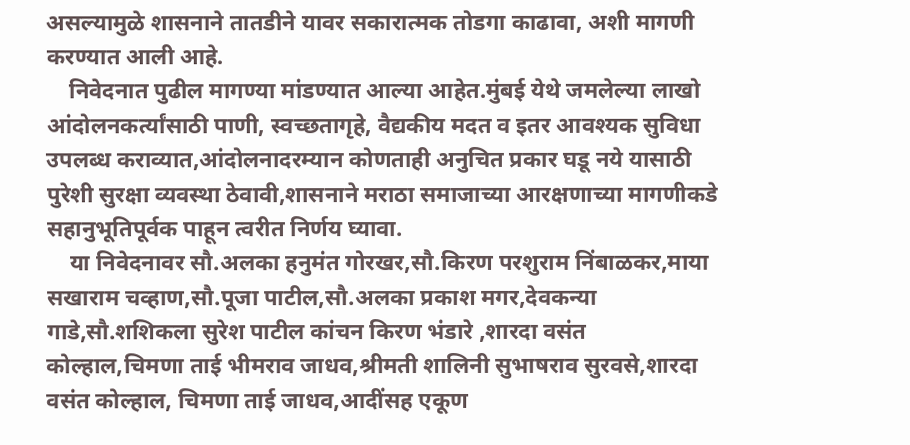असल्यामुळे शासनाने तातडीने यावर सकारात्मक तोडगा काढावा, अशी मागणी करण्यात आली आहे.
    निवेदनात पुढील मागण्या मांडण्यात आल्या आहेत.मुंबई येथे जमलेल्या लाखो आंदोलनकर्त्यांसाठी पाणी, स्वच्छतागृहे, वैद्यकीय मदत व इतर आवश्यक सुविधा उपलब्ध कराव्यात,आंदोलनादरम्यान कोणताही अनुचित प्रकार घडू नये यासाठी पुरेशी सुरक्षा व्यवस्था ठेवावी,शासनाने मराठा समाजाच्या आरक्षणाच्या मागणीकडे सहानुभूतिपूर्वक पाहून त्वरीत निर्णय घ्यावा.
    या निवेदनावर सौ.अलका हनुमंत गोरखर,सौ.किरण परशुराम निंबाळकर,माया सखाराम चव्हाण,सौ.पूजा पाटील,सौ.अलका प्रकाश मगर,देवकन्या गाडे,सौ.शशिकला सुरेश पाटील कांचन किरण भंडारे ,शारदा वसंत कोल्हाल,चिमणा ताई भीमराव जाधव,श्रीमती शालिनी सुभाषराव सुरवसे,शारदा वसंत कोल्हाल, चिमणा ताई जाधव,आदींसह एकूण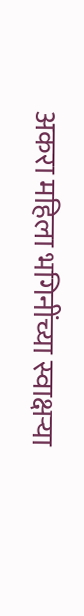अकरा महिला भगिनींच्या स्वाक्षऱ्या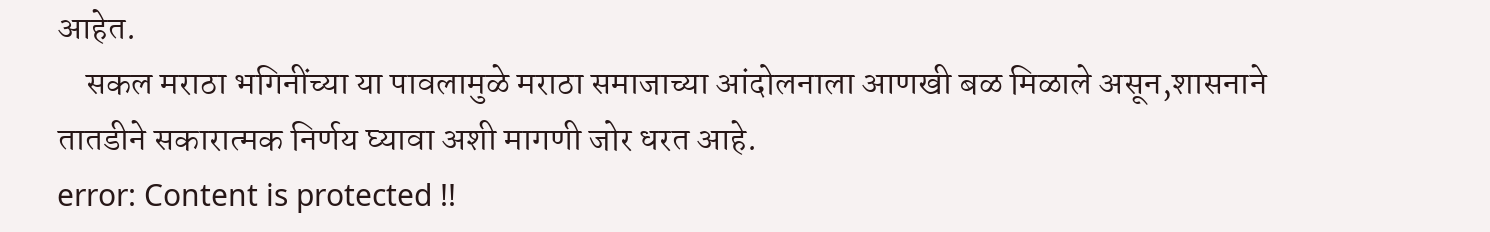आहेत.
    सकल मराठा भगिनींच्या या पावलामुळे मराठा समाजाच्या आंदोलनाला आणखी बळ मिळाले असून,शासनाने तातडीने सकारात्मक निर्णय घ्यावा अशी मागणी जोर धरत आहे.
error: Content is protected !!